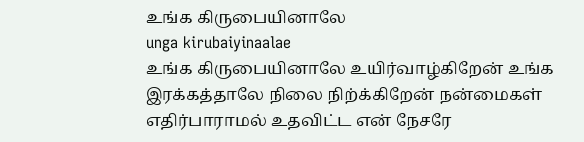உங்க கிருபையினாலே
unga kirubaiyinaalae
உங்க கிருபையினாலே உயிர்வாழ்கிறேன் உங்க இரக்கத்தாலே நிலை நிற்க்கிறேன் நன்மைகள் எதிர்பாராமல் உதவிட்ட என் நேசரே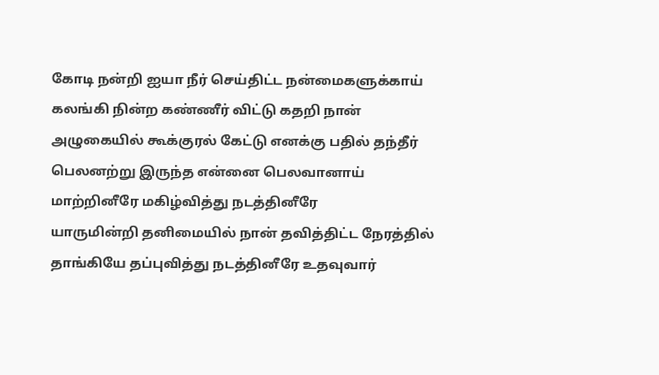கோடி நன்றி ஐயா நீர் செய்திட்ட நன்மைகளுக்காய்
கலங்கி நின்ற கண்ணீர் விட்டு கதறி நான் அழுகையில் கூக்குரல் கேட்டு எனக்கு பதில் தந்தீர் பெலனற்று இருந்த என்னை பெலவானாய் மாற்றினீரே மகிழ்வித்து நடத்தினீரே
யாருமின்றி தனிமையில் நான் தவித்திட்ட நேரத்தில் தாங்கியே தப்புவித்து நடத்தினீரே உதவுவார்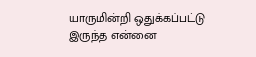யாருமின்றி ஒதுக்கப்பட்டு இருந்த என்னை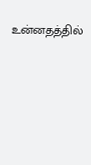உன்னதத்தில்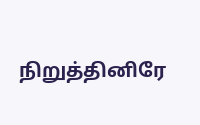நிறுத்தினிரே